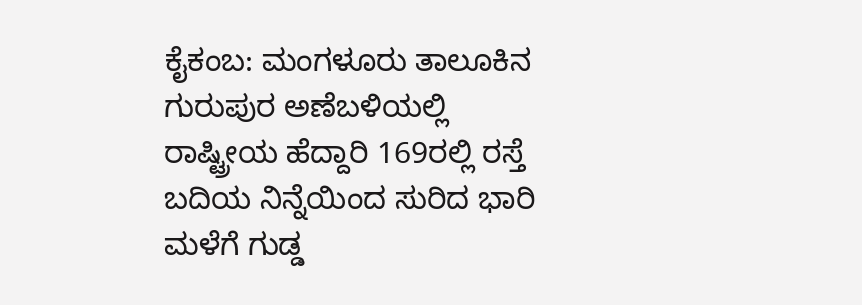ಕೈಕಂಬ: ಮಂಗಳೂರು ತಾಲೂಕಿನ ಗುರುಪುರ ಅಣೆಬಳಿಯಲ್ಲಿ ರಾಷ್ಟ್ರೀಯ ಹೆದ್ದಾರಿ 169ರಲ್ಲಿ ರಸ್ತೆ ಬದಿಯ ನಿನ್ನೆಯಿಂದ ಸುರಿದ ಭಾರಿ ಮಳೆಗೆ ಗುಡ್ಡ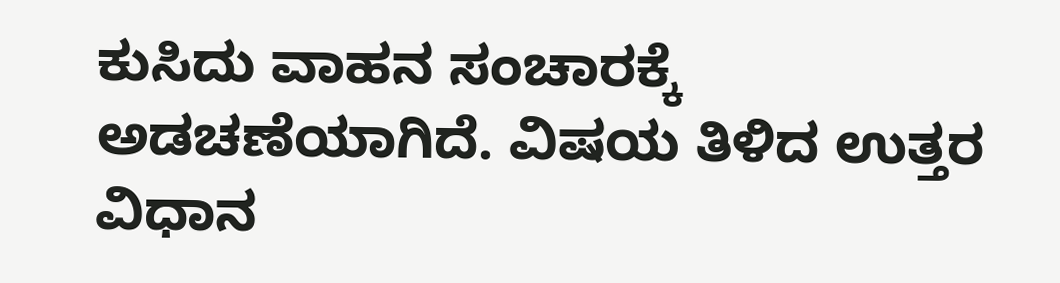ಕುಸಿದು ವಾಹನ ಸಂಚಾರಕ್ಕೆ ಅಡಚಣೆಯಾಗಿದೆ. ವಿಷಯ ತಿಳಿದ ಉತ್ತರ ವಿಧಾನ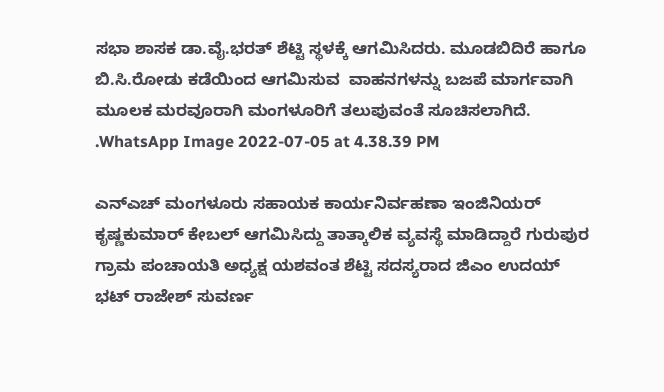ಸಭಾ ಶಾಸಕ ಡಾ.ವೈ.ಭರತ್ ಶೆಟ್ಟಿ ಸ್ಥಳಕ್ಕೆ ಆಗಮಿಸಿದರು. ಮೂಡಬಿದಿರೆ ಹಾಗೂ ಬಿ.ಸಿ.ರೋಡು ಕಡೆಯಿಂದ ಆಗಮಿಸುವ  ವಾಹನಗಳನ್ನು ಬಜಪೆ ಮಾರ್ಗವಾಗಿ ಮೂಲಕ ಮರವೂರಾಗಿ ಮಂಗಳೂರಿಗೆ ತಲುಪುವಂತೆ ಸೂಚಿಸಲಾಗಿದೆ. .WhatsApp Image 2022-07-05 at 4.38.39 PM

ಎನ್ಎಚ್ ಮಂಗಳೂರು ಸಹಾಯಕ ಕಾರ್ಯನಿರ್ವಹಣಾ ಇಂಜಿನಿಯರ್ ಕೃಷ್ಣಕುಮಾರ್ ಕೇಬಲ್ ಆಗಮಿಸಿದ್ದು ತಾತ್ಕಾಲಿಕ ವ್ಯವಸ್ಥೆ ಮಾಡಿದ್ದಾರೆ ಗುರುಪುರ ಗ್ರಾಮ ಪಂಚಾಯತಿ ಅಧ್ಯಕ್ಷ ಯಶವಂತ ಶೆಟ್ಟಿ ಸದಸ್ಯರಾದ ಜಿಎಂ ಉದಯ್ ಭಟ್ ರಾಜೇಶ್ ಸುವರ್ಣ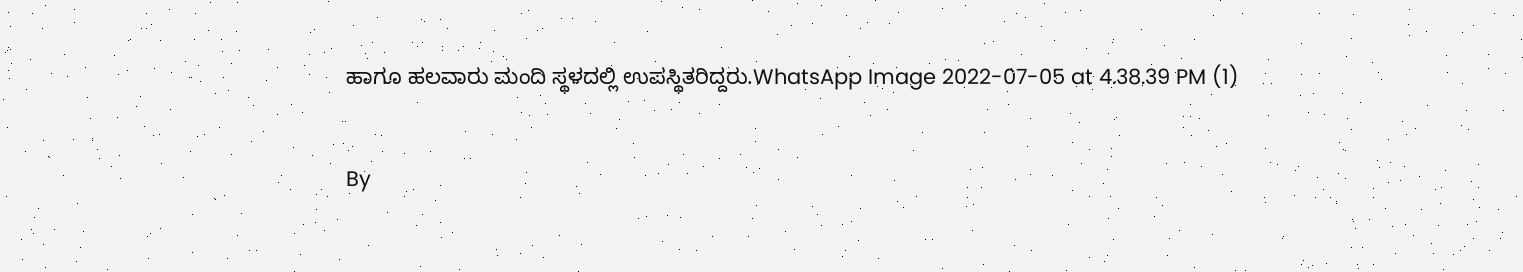ಹಾಗೂ ಹಲವಾರು ಮಂದಿ ಸ್ಥಳದಲ್ಲಿ ಉಪಸ್ಥಿತರಿದ್ದರು.WhatsApp Image 2022-07-05 at 4.38.39 PM (1)

By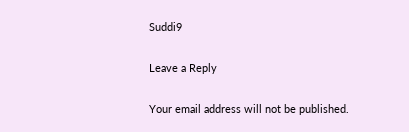Suddi9

Leave a Reply

Your email address will not be published.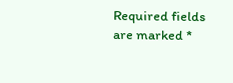Required fields are marked *